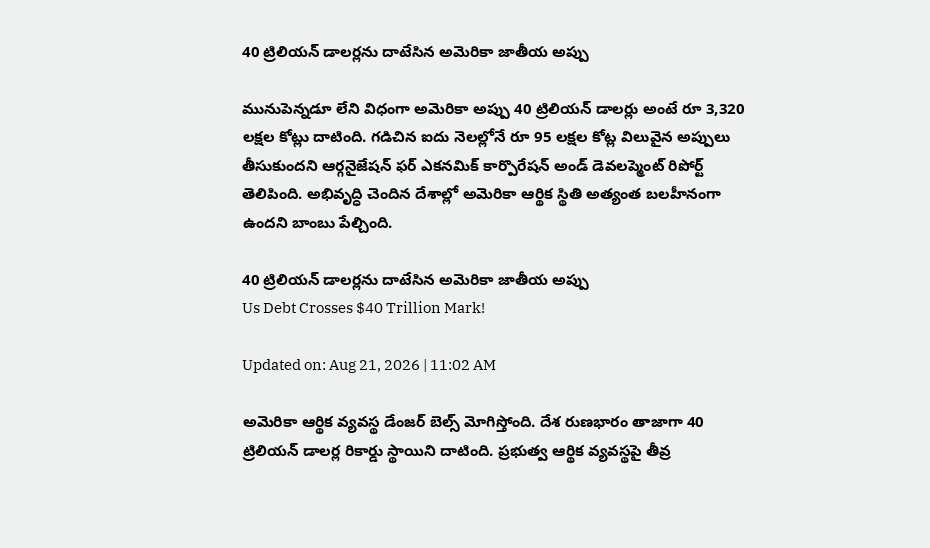40 ట్రిలియన్ డాలర్లను దాటేసిన అమెరికా జాతీయ అప్పు

మునుపెన్నడూ లేని విధంగా అమెరికా అప్పు 40 ట్రిలియన్ డాలర్లు అంటే రూ 3,320 లక్షల కోట్లు దాటింది. గడిచిన ఐదు నెలల్లోనే రూ 95 లక్షల కోట్ల విలువైన అప్పులు తీసుకుందని ఆర్గనైజేషన్ ఫర్ ఎకనమిక్ కార్పొరేషన్ అండ్ డెవలప్మెంట్ రిపోర్ట్ తెలిపింది. అభివృద్ధి చెందిన దేశాల్లో అమెరికా ఆర్థిక స్థితి అత్యంత బలహీనంగా ఉందని బాంబు పేల్చింది.

40 ట్రిలియన్ డాలర్లను దాటేసిన అమెరికా జాతీయ అప్పు
Us Debt Crosses $40 Trillion Mark!

Updated on: Aug 21, 2026 | 11:02 AM

అమెరికా ఆర్థిక వ్యవస్థ డేంజర్ బెల్స్‌ మోగిస్తోంది. దేశ రుణభారం తాజాగా 40 ట్రిలియన్ డాలర్ల రికార్డు స్థాయిని దాటింది. ప్రభుత్వ ఆర్థిక వ్యవస్థపై తీవ్ర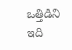ఒత్తిడిని ఇది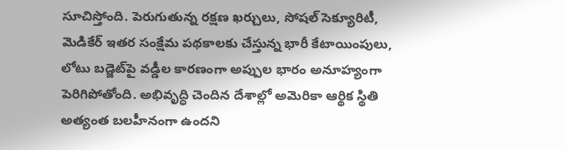సూచిస్తోంది. పెరుగుతున్న రక్షణ ఖర్చులు, సోషల్ సెక్యూరిటీ, మెడికేర్‌ ఇతర సంక్షేమ పథకాలకు చేస్తున్న భారీ కేటాయింపులు, లోటు బడ్జెట్‌పై వడ్డీల కారణంగా అప్పుల భారం అనూహ్యంగా పెరిగిపోతోంది. అభివృద్ధి చెందిన దేశాల్లో అమెరికా ఆర్థిక స్థితి అత్యంత బలహీనంగా ఉందని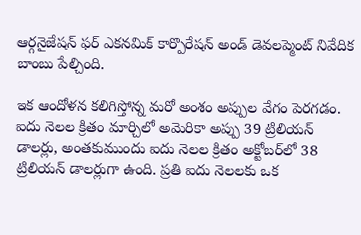ఆర్గనైజేషన్ ఫర్ ఎకనమిక్ కార్పొరేషన్ అండ్ డెవలప్మెంట్ నివేదిక బాంబు పేల్చింది.

ఇక ఆందోళన కలిగిస్తోన్న మరో అంశం అప్పుల వేగం పెరగడం. ఐదు నెలల క్రితం మార్చిలో అమెరికా అప్పు 39 ట్రిలియన్ డాలర్లు, అంతకుముందు ఐదు నెలల క్రితం అక్టోబర్‌లో 38 ట్రిలియన్ డాలర్లుగా ఉంది. ప్రతి ఐదు నెలలకు ఒక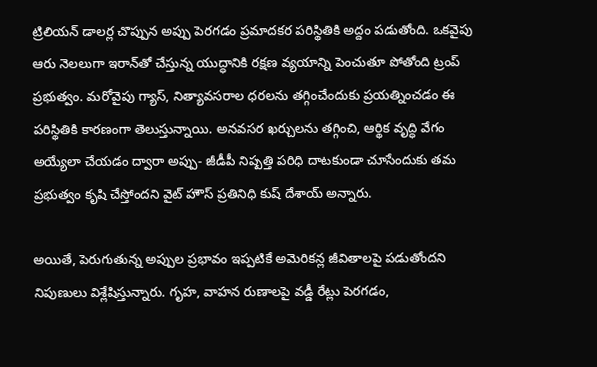ట్రిలియన్ డాలర్ల చొప్పున అప్పు పెరగడం ప్రమాదకర పరిస్థితికి అద్దం పడుతోంది. ఒకవైపు ఆరు నెలలుగా ఇరాన్‌తో చేస్తున్న యుద్ధానికి రక్షణ వ్యయాన్ని పెంచుతూ పోతోంది ట్రంప్‌ ప్రభుత్వం. మరోవైపు గ్యాస్, నిత్యావసరాల ధరలను తగ్గించేందుకు ప్రయత్నించడం ఈ పరిస్థితికి కారణంగా తెలుస్తున్నాయి. అనవసర ఖర్చులను తగ్గించి, ఆర్థిక వృద్ధి వేగం అయ్యేలా చేయడం ద్వారా అప్పు- జీడీపీ నిష్పత్తి పరిధి దాటకుండా చూసేందుకు తమ ప్రభుత్వం కృషి చేస్తోందని వైట్ హౌస్ ప్రతినిధి కుష్ దేశాయ్ అన్నారు.

అయితే, పెరుగుతున్న అప్పుల ప్రభావం ఇప్పటికే అమెరికన్ల జీవితాలపై పడుతోందని నిపుణులు విశ్లేషిస్తున్నారు. గృహ, వాహన రుణాలపై వడ్డీ రేట్లు పెరగడం,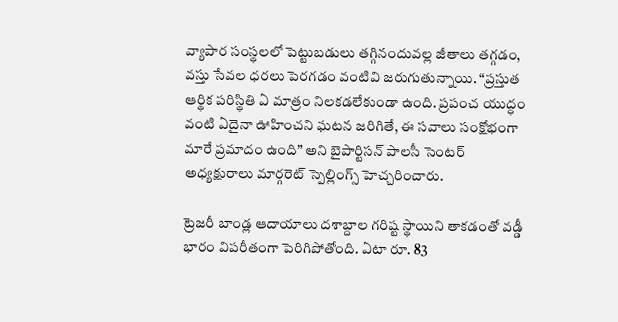వ్యాపార సంస్థలలో పెట్టుబడులు తగ్గినందువల్ల జీతాలు తగ్గడం, వస్తు సేవల ధరలు పెరగడం వంటివి జరుగుతున్నాయి. “ప్రస్తుత ఆర్థిక పరిస్థితి ఏ మాత్రం నిలకడలేకుండా ఉంది. ప్రపంచ యుద్ధం వంటి ఏదైనా ఊహించని ఘటన జరిగితే, ఈ సవాలు సంక్షోభంగా మారే ప్రమాదం ఉంది” అని బైపార్టిసన్ పాలసీ సెంటర్ అధ్యక్షురాలు మార్గరెట్ స్పెల్లింగ్స్ హెచ్చరించారు.

ట్రెజరీ బాండ్ల ఆదాయాలు దశాబ్దాల గరిష్ట స్థాయిని తాకడంతో వడ్డీ భారం విపరీతంగా పెరిగిపోతోంది. ఏటా రూ. 83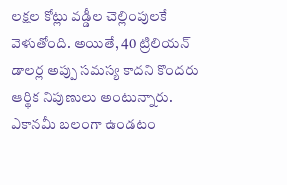లక్షల కోట్లు వడ్డీల చెల్లింపులకే వెళుతోంది. అయితే, 40 ట్రిలియన్ డాలర్ల అప్పు సమస్య కాదని కొందరు ఆర్థిక నిపుణులు అంటున్నారు. ఎకానమీ బలంగా ఉండటం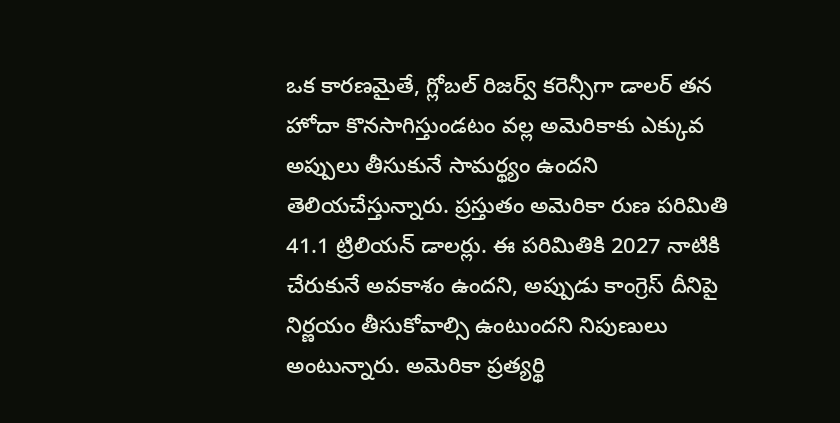ఒక కారణమైతే, గ్లోబల్ రిజర్వ్ కరెన్సీగా డాలర్ తన హోదా కొనసాగిస్తుండటం వల్ల అమెరికాకు ఎక్కువ అప్పులు తీసుకునే సామర్థ్యం ఉందని తెలియచేస్తున్నారు. ప్రస్తుతం అమెరికా రుణ పరిమితి 41.1 ట్రిలియన్ డాలర్లు. ఈ పరిమితికి 2027 నాటికి చేరుకునే అవకాశం ఉందని, అప్పుడు కాంగ్రెస్ దీనిపై నిర్ణయం తీసుకోవాల్సి ఉంటుందని నిపుణులు అంటున్నారు. అమెరికా ప్రత్యర్థి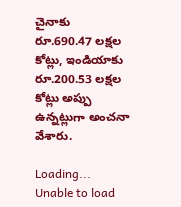చైనాకు రూ.690.47 లక్షల కోట్లు, ఇండియాకు రూ.200.53 లక్షల కోట్లు అప్పు ఉన్నట్లుగా అంచనా వేశారు.

Loading...
Unable to load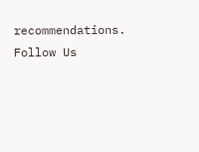recommendations.
Follow Us